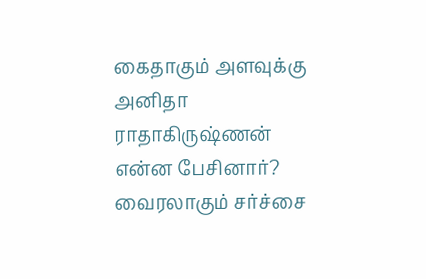கைதாகும் அளவுக்கு அனிதா ராதாகிருஷ்ணன் என்ன பேசினார்? வைரலாகும் சர்ச்சை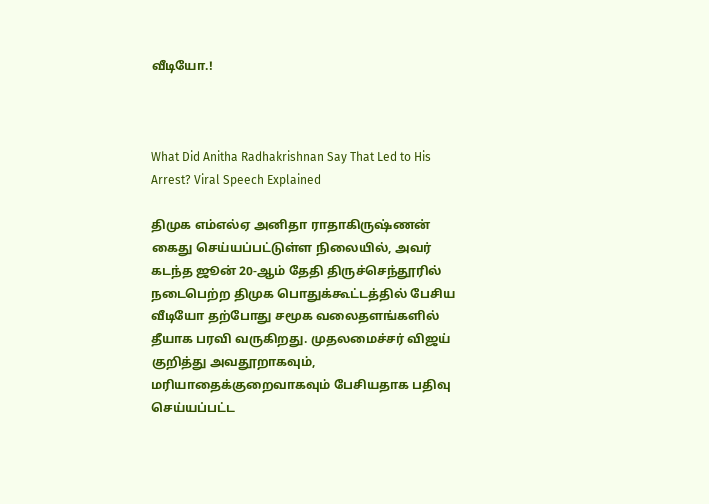வீடியோ.!



What Did Anitha Radhakrishnan Say That Led to His Arrest? Viral Speech Explained

திமுக எம்எல்ஏ அனிதா ராதாகிருஷ்ணன் கைது செய்யப்பட்டுள்ள நிலையில், அவர் கடந்த ஜூன் 20-ஆம் தேதி திருச்செந்தூரில் நடைபெற்ற திமுக பொதுக்கூட்டத்தில் பேசிய வீடியோ தற்போது சமூக வலைதளங்களில் தீயாக பரவி வருகிறது. முதலமைச்சர் விஜய் குறித்து அவதூறாகவும், மரியாதைக்குறைவாகவும் பேசியதாக பதிவு செய்யப்பட்ட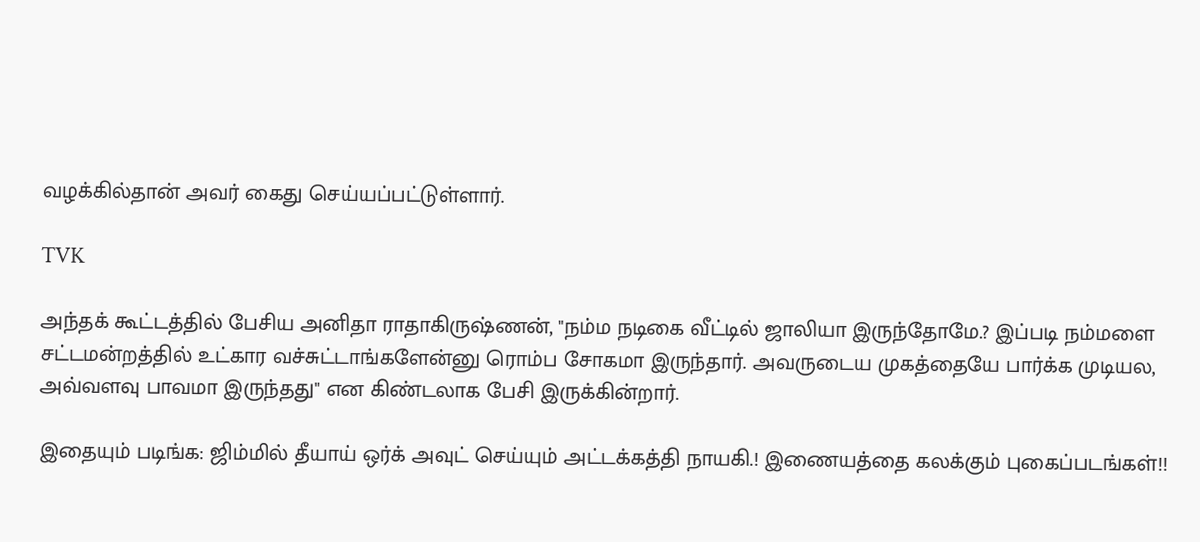வழக்கில்தான் அவர் கைது செய்யப்பட்டுள்ளார்.

TVK

அந்தக் கூட்டத்தில் பேசிய அனிதா ராதாகிருஷ்ணன், "நம்ம நடிகை வீட்டில் ஜாலியா இருந்தோமே.? இப்படி நம்மளை சட்டமன்றத்தில் உட்கார வச்சுட்டாங்களேன்னு ரொம்ப சோகமா இருந்தார். அவருடைய முகத்தையே பார்க்க முடியல, அவ்வளவு பாவமா இருந்தது" என கிண்டலாக பேசி இருக்கின்றார்.

இதையும் படிங்க: ஜிம்மில் தீயாய் ஒர்க் அவுட் செய்யும் அட்டக்கத்தி நாயகி.! இணையத்தை கலக்கும் புகைப்படங்கள்!!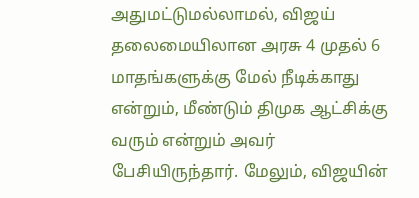அதுமட்டுமல்லாமல், விஜய் தலைமையிலான அரசு 4 முதல் 6 மாதங்களுக்கு மேல் நீடிக்காது என்றும், மீண்டும் திமுக ஆட்சிக்கு வரும் என்றும் அவர் பேசியிருந்தார். மேலும், விஜயின்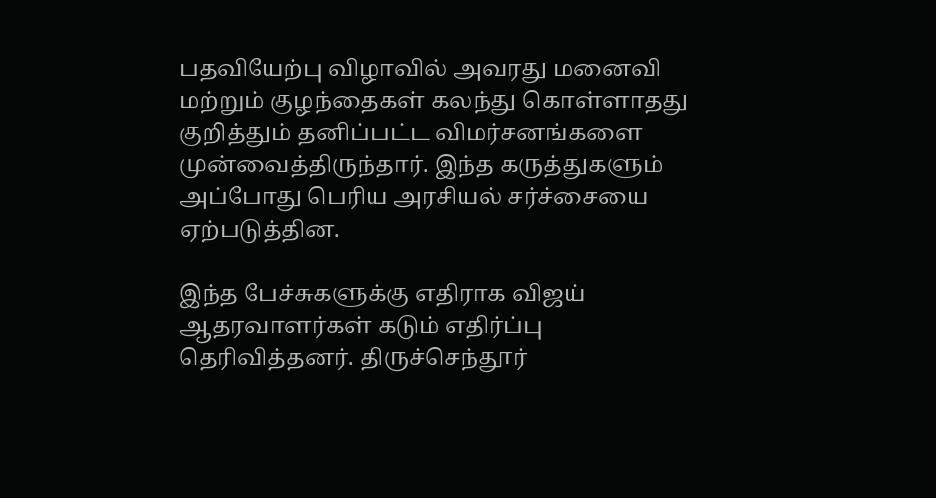பதவியேற்பு விழாவில் அவரது மனைவி மற்றும் குழந்தைகள் கலந்து கொள்ளாதது குறித்தும் தனிப்பட்ட விமர்சனங்களை முன்வைத்திருந்தார். இந்த கருத்துகளும் அப்போது பெரிய அரசியல் சர்ச்சையை ஏற்படுத்தின.

இந்த பேச்சுகளுக்கு எதிராக விஜய் ஆதரவாளர்கள் கடும் எதிர்ப்பு தெரிவித்தனர். திருச்செந்தூர்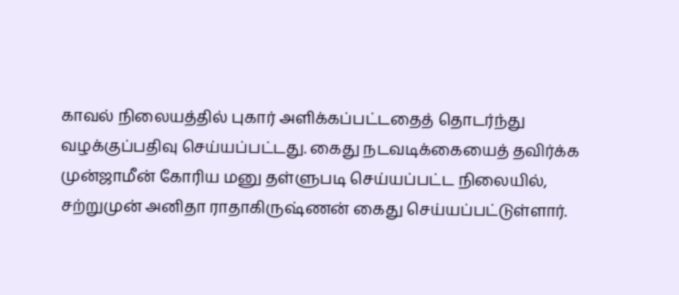காவல் நிலையத்தில் புகார் அளிக்கப்பட்டதைத் தொடர்ந்து வழக்குப்பதிவு செய்யப்பட்டது. கைது நடவடிக்கையைத் தவிர்க்க முன்ஜாமீன் கோரிய மனு தள்ளுபடி செய்யப்பட்ட நிலையில், சற்றுமுன் அனிதா ராதாகிருஷ்ணன் கைது செய்யப்பட்டுள்ளார்.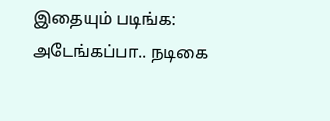இதையும் படிங்க: அடேங்கப்பா.. நடிகை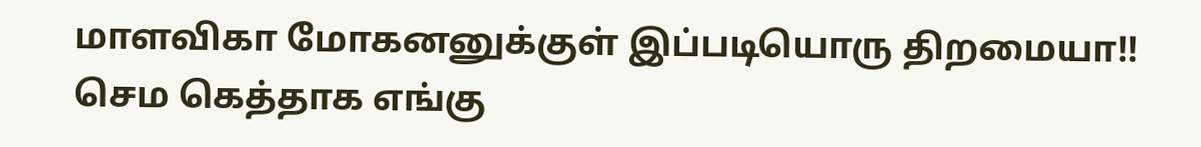மாளவிகா மோகனனுக்குள் இப்படியொரு திறமையா!! செம கெத்தாக எங்கு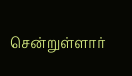சென்றுள்ளார்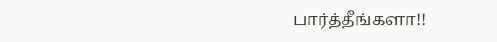பார்த்தீங்களா!!